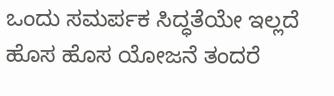ಒಂದು ಸಮರ್ಪಕ ಸಿದ್ಧತೆಯೇ ಇಲ್ಲದೆ ಹೊಸ ಹೊಸ ಯೋಜನೆ ತಂದರೆ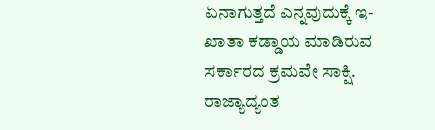ಏನಾಗುತ್ತದೆ ಎನ್ನವುದುಕ್ಕೆ ಇ-ಖಾತಾ ಕಡ್ಡಾಯ ಮಾಡಿರುವ ಸರ್ಕಾರದ ಕ್ರಮವೇ ಸಾಕ್ಷಿ. ರಾಜ್ಯಾದ್ಯಂತ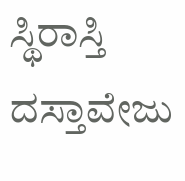ಸ್ಥಿರಾಸ್ತಿ ದಸ್ತಾವೇಜು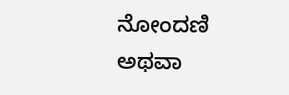ನೋಂದಣಿ ಅಥವಾ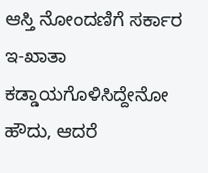ಆಸ್ತಿ ನೋಂದಣಿಗೆ ಸರ್ಕಾರ ಇ-ಖಾತಾ ಕಡ್ಡಾಯಗೊಳಿಸಿದ್ದೇನೋ ಹೌದು, ಆದರೆ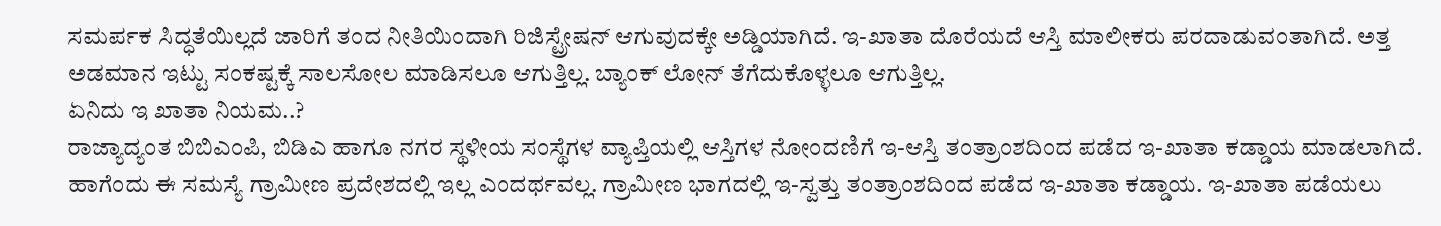ಸಮರ್ಪಕ ಸಿದ್ಧತೆಯಿಲ್ಲದೆ ಜಾರಿಗೆ ತಂದ ನೀತಿಯಿಂದಾಗಿ ರಿಜಿಸ್ಟ್ರೇಷನ್ ಆಗುವುದಕ್ಕೇ ಅಡ್ಡಿಯಾಗಿದೆ. ಇ-ಖಾತಾ ದೊರೆಯದೆ ಆಸ್ತಿ ಮಾಲೀಕರು ಪರದಾಡುವಂತಾಗಿದೆ. ಅತ್ತ ಅಡಮಾನ ಇಟ್ಟು ಸಂಕಷ್ಟಕ್ಕೆ ಸಾಲಸೋಲ ಮಾಡಿಸಲೂ ಆಗುತ್ತಿಲ್ಲ. ಬ್ಯಾಂಕ್ ಲೋನ್ ತೆಗೆದುಕೊಳ್ಳಲೂ ಆಗುತ್ತಿಲ್ಲ.
ಏನಿದು ಇ ಖಾತಾ ನಿಯಮ..?
ರಾಜ್ಯಾದ್ಯಂತ ಬಿಬಿಎಂಪಿ, ಬಿಡಿಎ ಹಾಗೂ ನಗರ ಸ್ಥಳೀಯ ಸಂಸ್ಥೆಗಳ ವ್ಯಾಪ್ತಿಯಲ್ಲಿ ಆಸ್ತಿಗಳ ನೋಂದಣಿಗೆ ಇ-ಆಸ್ತಿ ತಂತ್ರಾಂಶದಿಂದ ಪಡೆದ ಇ-ಖಾತಾ ಕಡ್ಡಾಯ ಮಾಡಲಾಗಿದೆ. ಹಾಗೆಂದು ಈ ಸಮಸ್ಯೆ ಗ್ರಾಮೀಣ ಪ್ರದೇಶದಲ್ಲಿ ಇಲ್ಲ ಎಂದರ್ಥವಲ್ಲ. ಗ್ರಾಮೀಣ ಭಾಗದಲ್ಲಿ ಇ-ಸ್ವತ್ತು ತಂತ್ರಾಂಶದಿಂದ ಪಡೆದ ಇ-ಖಾತಾ ಕಡ್ಡಾಯ. ಇ-ಖಾತಾ ಪಡೆಯಲು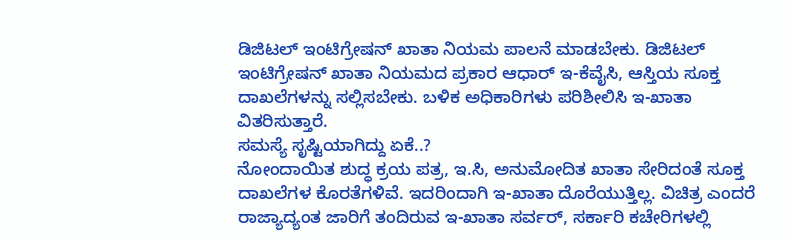ಡಿಜಿಟಲ್ ಇಂಟಿಗ್ರೇಷನ್ ಖಾತಾ ನಿಯಮ ಪಾಲನೆ ಮಾಡಬೇಕು. ಡಿಜಿಟಲ್ ಇಂಟಿಗ್ರೇಷನ್ ಖಾತಾ ನಿಯಮದ ಪ್ರಕಾರ ಆಧಾರ್ ಇ-ಕೆವೈಸಿ, ಆಸ್ತಿಯ ಸೂಕ್ತ ದಾಖಲೆಗಳನ್ನು ಸಲ್ಲಿಸಬೇಕು. ಬಳಿಕ ಅಧಿಕಾರಿಗಳು ಪರಿಶೀಲಿಸಿ ಇ-ಖಾತಾ ವಿತರಿಸುತ್ತಾರೆ.
ಸಮಸ್ಯೆ ಸೃಷ್ಟಿಯಾಗಿದ್ದು ಏಕೆ..?
ನೋಂದಾಯಿತ ಶುದ್ಧ ಕ್ರಯ ಪತ್ರ, ಇ.ಸಿ, ಅನುಮೋದಿತ ಖಾತಾ ಸೇರಿದಂತೆ ಸೂಕ್ತ ದಾಖಲೆಗಳ ಕೊರತೆಗಳಿವೆ. ಇದರಿಂದಾಗಿ ಇ-ಖಾತಾ ದೊರೆಯುತ್ತಿಲ್ಲ. ವಿಚಿತ್ರ ಎಂದರೆ ರಾಜ್ಯಾದ್ಯಂತ ಜಾರಿಗೆ ತಂದಿರುವ ಇ-ಖಾತಾ ಸರ್ವರ್, ಸರ್ಕಾರಿ ಕಚೇರಿಗಳಲ್ಲಿ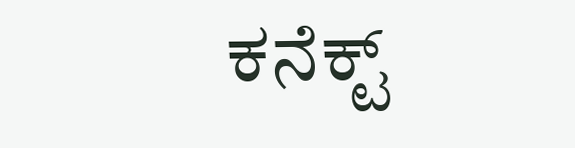ಕನೆಕ್ಟ್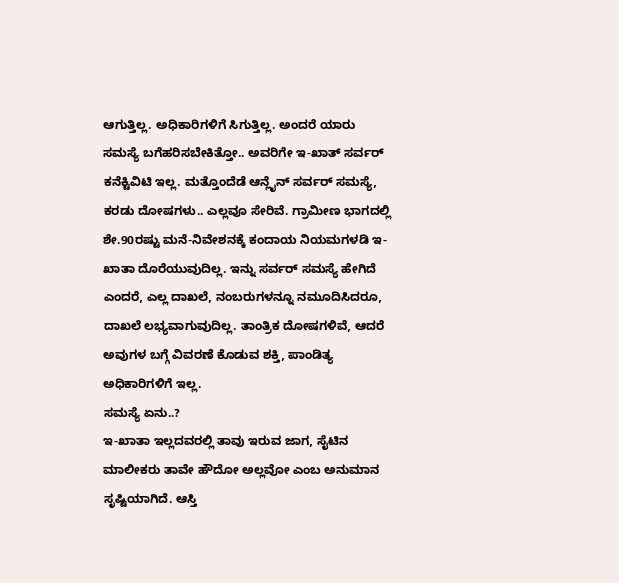ಆಗುತ್ತಿಲ್ಲ. ಅಧಿಕಾರಿಗಳಿಗೆ ಸಿಗುತ್ತಿಲ್ಲ. ಅಂದರೆ ಯಾರು ಸಮಸ್ಯೆ ಬಗೆಹರಿಸಬೇಕಿತ್ತೋ.. ಅವರಿಗೇ ಇ-ಖಾತ್ ಸರ್ವರ್ ಕನೆಕ್ಟಿವಿಟಿ ಇಲ್ಲ. ಮತ್ತೊಂದೆಡೆ ಆನ್ಲೈನ್ ಸರ್ವರ್ ಸಮಸ್ಯೆ, ಕರಡು ದೋಷಗಳು.. ಎಲ್ಲವೂ ಸೇರಿವೆ. ಗ್ರಾಮೀಣ ಭಾಗದಲ್ಲಿ ಶೇ.90ರಷ್ಟು ಮನೆ-ನಿವೇಶನಕ್ಕೆ ಕಂದಾಯ ನಿಯಮಗಳಡಿ ಇ-ಖಾತಾ ದೊರೆಯುವುದಿಲ್ಲ. ಇನ್ನು ಸರ್ವರ್ ಸಮಸ್ಯೆ ಹೇಗಿದೆ ಎಂದರೆ, ಎಲ್ಲ ದಾಖಲೆ, ನಂಬರುಗಳನ್ನೂ ನಮೂದಿಸಿದರೂ, ದಾಖಲೆ ಲಭ್ಯವಾಗುವುದಿಲ್ಲ. ತಾಂತ್ರಿಕ ದೋಷಗಳಿವೆ, ಆದರೆ ಅವುಗಳ ಬಗ್ಗೆ ವಿವರಣೆ ಕೊಡುವ ಶಕ್ತಿ, ಪಾಂಡಿತ್ಯ ಅಧಿಕಾರಿಗಳಿಗೆ ಇಲ್ಲ.
ಸಮಸ್ಯೆ ಏನು..?
ಇ-ಖಾತಾ ಇಲ್ಲದವರಲ್ಲಿ ತಾವು ಇರುವ ಜಾಗ, ಸೈಟಿನ ಮಾಲೀಕರು ತಾವೇ ಹೌದೋ ಅಲ್ಲವೋ ಎಂಬ ಅನುಮಾನ ಸೃಷ್ಟಿಯಾಗಿದೆ. ಆಸ್ತಿ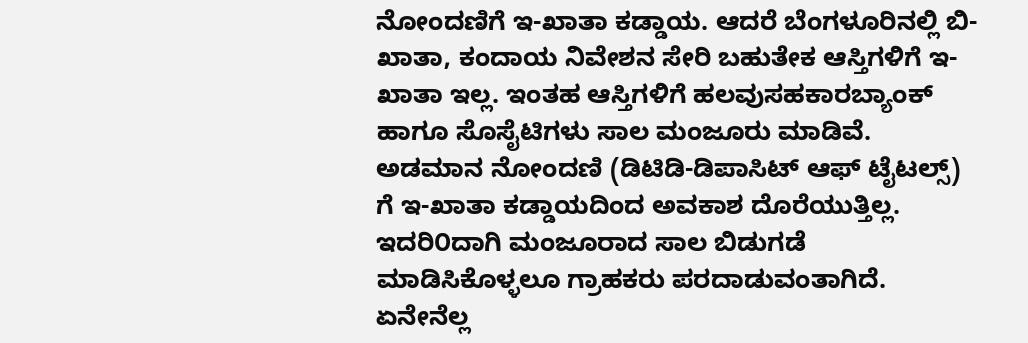ನೋಂದಣಿಗೆ ಇ-ಖಾತಾ ಕಡ್ಡಾಯ. ಆದರೆ ಬೆಂಗಳೂರಿನಲ್ಲಿ ಬಿ-ಖಾತಾ, ಕಂದಾಯ ನಿವೇಶನ ಸೇರಿ ಬಹುತೇಕ ಆಸ್ತಿಗಳಿಗೆ ಇ-ಖಾತಾ ಇಲ್ಲ. ಇಂತಹ ಆಸ್ತಿಗಳಿಗೆ ಹಲವುಸಹಕಾರಬ್ಯಾಂಕ್ ಹಾಗೂ ಸೊಸೈಟಿಗಳು ಸಾಲ ಮಂಜೂರು ಮಾಡಿವೆ. ಅಡಮಾನ ನೋಂದಣಿ (ಡಿಟಿಡಿ-ಡಿಪಾಸಿಟ್ ಆಫ್ ಟೈಟಲ್ಸ್) ಗೆ ಇ-ಖಾತಾ ಕಡ್ಡಾಯದಿಂದ ಅವಕಾಶ ದೊರೆಯುತ್ತಿಲ್ಲ. ಇದರಿ೦ದಾಗಿ ಮಂಜೂರಾದ ಸಾಲ ಬಿಡುಗಡೆ ಮಾಡಿಸಿಕೊಳ್ಳಲೂ ಗ್ರಾಹಕರು ಪರದಾಡುವಂತಾಗಿದೆ.
ಏನೇನೆಲ್ಲ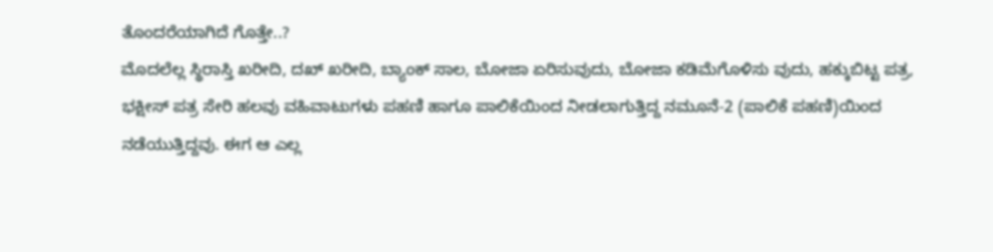ತೊಂದರೆಯಾಗಿದೆ ಗೊತ್ತೇ..?
ಮೊದಲೆಲ್ಲ ಸ್ಥಿರಾಸ್ತಿ ಖರೀದಿ, ದಖ್ ಖರೀದಿ, ಬ್ಯಾಂಕ್ ಸಾಲ, ಬೋಜಾ ಏರಿಸುವುದು, ಬೋಜಾ ಕಡಿಮೆಗೊಳಿಸು ವುದು, ಹಕ್ಕುಬಿಟ್ಟ ಪತ್ರ, ಭಕ್ಷೀಸ್ ಪತ್ರ ಸೇರಿ ಹಲವು ವಹಿವಾಟುಗಳು ಪಹಣಿ ಹಾಗೂ ಪಾಲಿಕೆಯಿಂದ ನೀಡಲಾಗುತ್ತಿದ್ದ ನಮೂನೆ-2 (ಪಾಲಿಕೆ ಪಹಣಿ)ಯಿಂದ ನಡೆಯುತ್ತಿದ್ದವು. ಈಗ ಆ ಎಲ್ಲ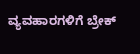ವ್ಯವಹಾರಗಳಿಗೆ ಬ್ರೇಕ್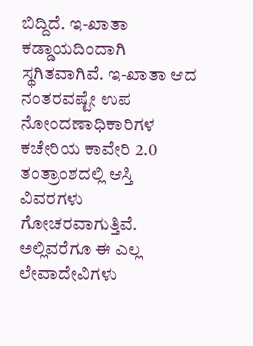ಬಿದ್ದಿದೆ. ಇ-ಖಾತಾ ಕಡ್ಡಾಯದಿಂದಾಗಿ ಸ್ಥಗಿತವಾಗಿವೆ. ಇ-ಖಾತಾ ಆದ ನಂತರವಷ್ಟೇ ಉಪ ನೋಂದಣಾಧಿಕಾರಿಗಳ ಕಚೇರಿಯ ಕಾವೇರಿ 2.0 ತಂತ್ರಾಂಶದಲ್ಲಿ ಆಸ್ತಿ ವಿವರಗಳು ಗೋಚರವಾಗುತ್ತಿವೆ. ಅಲ್ಲಿವರೆಗೂ ಈ ಎಲ್ಲ ಲೇವಾದೇವಿಗಳು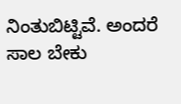ನಿಂತುಬಿಟ್ಟಿವೆ. ಅಂದರೆ ಸಾಲ ಬೇಕು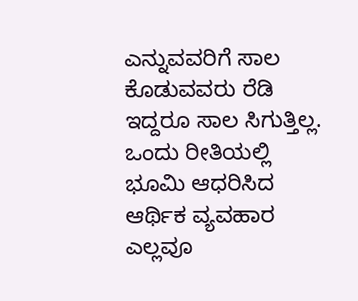ಎನ್ನುವವರಿಗೆ ಸಾಲ ಕೊಡುವವರು ರೆಡಿ ಇದ್ದರೂ ಸಾಲ ಸಿಗುತ್ತಿಲ್ಲ. ಒಂದು ರೀತಿಯಲ್ಲಿ ಭೂಮಿ ಆಧರಿಸಿದ ಆರ್ಥಿಕ ವ್ಯವಹಾರ ಎಲ್ಲವೂ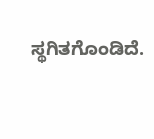ಸ್ಥಗಿತಗೊಂಡಿದೆ.